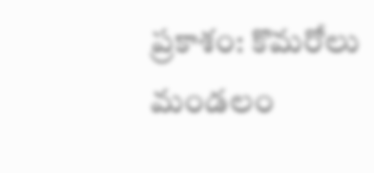ప్రకాశం: కొమరోలు మండలం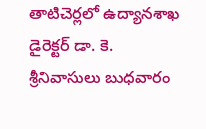తాటిచెర్లలో ఉద్యానశాఖ డైరెక్టర్ డా. కె. శ్రీనివాసులు బుధవారం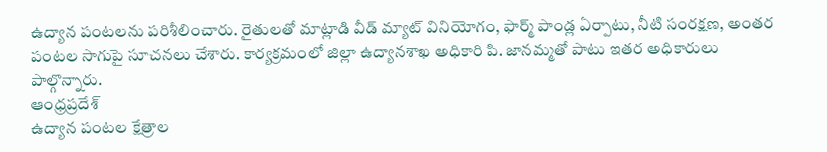ఉద్యాన పంటలను పరిశీలించారు. రైతులతో మాట్లాడి వీడ్ మ్యాట్ వినియోగం, ఫార్మ్ పాండ్ల ఏర్పాటు, నీటి సంరక్షణ, అంతర పంటల సాగుపై సూచనలు చేశారు. కార్యక్రమంలో జిల్లా ఉద్యానశాఖ అధికారి పి. జానమ్మతో పాటు ఇతర అధికారులు పాల్గొన్నారు.
ఆంధ్రప్రదేశ్
ఉద్యాన పంటల క్షేత్రాల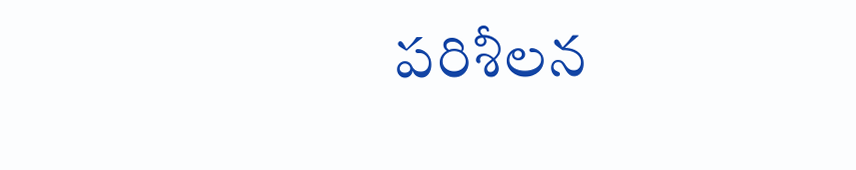పరిశీలన